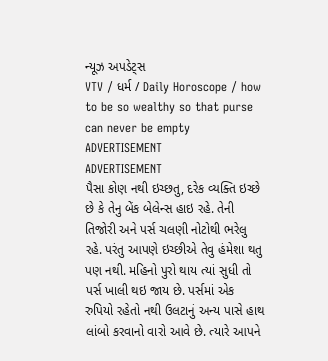ન્યૂઝ અપડેટ્સ
VTV / ધર્મ / Daily Horoscope / how to be so wealthy so that purse can never be empty
ADVERTISEMENT
ADVERTISEMENT
પૈસા કોણ નથી ઇચ્છતુ, દરેક વ્યક્તિ ઇચ્છે છે કે તેનુ બેંક બેલેન્સ હાઇ રહે. તેની તિજોરી અને પર્સ ચલણી નોટોથી ભરેલુ રહે. પરંતુ આપણે ઇચ્છીએ તેવુ હંમેશા થતુ પણ નથી. મહિનો પુરો થાય ત્યાં સુધી તો પર્સ ખાલી થઇ જાય છે. પર્સમાં એક રુપિયો રહેતો નથી ઉલટાનું અન્ય પાસે હાથ લાંબો કરવાનો વારો આવે છે. ત્યારે આપને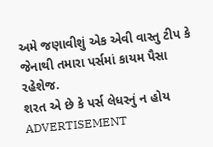અમે જણાવીશું એક એવી વાસ્તુ ટીપ કે જેનાથી તમારા પર્સમાં કાયમ પૈસા રહેશેજ.
શરત એ છે કે પર્સ લેધરનું ન હોય
ADVERTISEMENT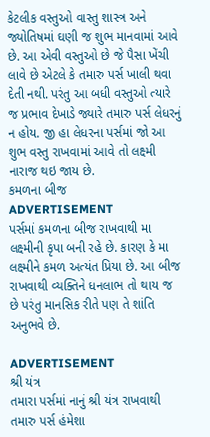કેટલીક વસ્તુઓ વાસ્તુ શાસ્ત્ર અને જ્યોતિષમાં ઘણી જ શુભ માનવામાં આવે છે. આ એવી વસ્તુઓ છે જે પૈસા ખેંચી લાવે છે એટલે કે તમારુ પર્સ ખાલી થવા દેતી નથી. પરંતુ આ બધી વસ્તુઓ ત્યારે જ પ્રભાવ દેખાડે જ્યારે તમારુ પર્સ લેધરનું ન હોય. જી હા લેધરના પર્સમાં જો આ શુભ વસ્તુ રાખવામાં આવે તો લક્ષ્મી નારાજ થઇ જાય છે.
કમળના બીજ
ADVERTISEMENT
પર્સમાં કમળના બીજ રાખવાથી મા લક્ષ્મીની કૃપા બની રહે છે. કારણ કે મા લક્ષ્મીને કમળ અત્યંત પ્રિયા છે. આ બીજ રાખવાથી વ્યક્તિને ધનલાભ તો થાય જ છે પરંતુ માનસિક રીતે પણ તે શાંતિ અનુભવે છે.

ADVERTISEMENT
શ્રી યંત્ર
તમારા પર્સમાં નાનું શ્રી યંત્ર રાખવાથી તમારુ પર્સ હંમેશા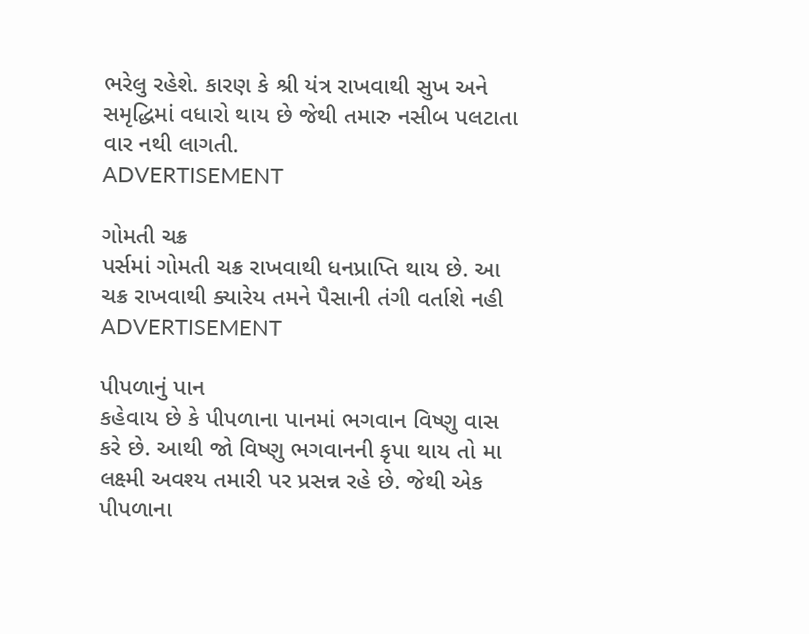ભરેલુ રહેશે. કારણ કે શ્રી યંત્ર રાખવાથી સુખ અને સમૃદ્ધિમાં વધારો થાય છે જેથી તમારુ નસીબ પલટાતા વાર નથી લાગતી.
ADVERTISEMENT

ગોમતી ચક્ર
પર્સમાં ગોમતી ચક્ર રાખવાથી ધનપ્રાપ્તિ થાય છે. આ ચક્ર રાખવાથી ક્યારેય તમને પૈસાની તંગી વર્તાશે નહી
ADVERTISEMENT

પીપળાનું પાન
કહેવાય છે કે પીપળાના પાનમાં ભગવાન વિષ્ણુ વાસ કરે છે. આથી જો વિષ્ણુ ભગવાનની કૃપા થાય તો મા લક્ષ્મી અવશ્ય તમારી પર પ્રસન્ન રહે છે. જેથી એક પીપળાના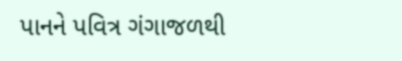પાનને પવિત્ર ગંગાજળથી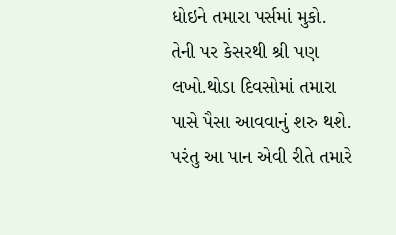ધોઇને તમારા પર્સમાં મુકો. તેની પર કેસરથી શ્રી પણ લખો.થોડા દિવસોમાં તમારા પાસે પૈસા આવવાનું શરુ થશે. પરંતુ આ પાન એવી રીતે તમારે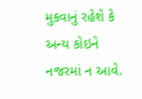મુકવાનું રહેશે કે અન્ય કોઇને નજરમાં ન આવે.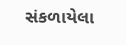સંકળાયેલા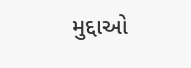મુદ્દાઓ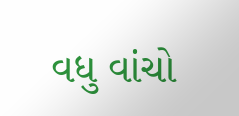વધુ વાંચો